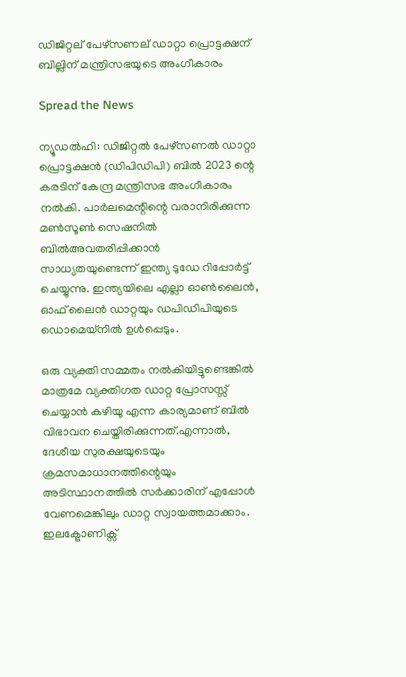ഡിജിറ്റല് പേഴ്സണല് ഡാറ്റാ പ്രൊട്ടക്ഷന് ബില്ലിന് മന്ത്രിസഭയുടെ അംഗീകാരം

Spread the News

ന്യൂഡല്‍ഹി: ഡിജിറ്റല്‍ പേഴ്സണല്‍ ഡാറ്റാ പ്രൊട്ടക്ഷന്‍ (ഡിപിഡിപി) ബില്‍ 2023 ന്റെ കരടിന് കേന്ദ്ര മന്ത്രിസഭ അംഗീകാരം നല്‍കി. പാര്‍ലമെന്റിന്റെ വരാനിരിക്കുന്ന മണ്‍സൂണ്‍ സെഷനില്‍ ബില്‍അവതരിപ്പിക്കാന്‍ സാധ്യതയുണ്ടെന്ന് ഇന്ത്യ ടുഡേ റിപ്പോര്‍ട്ട് ചെയ്യുന്നു. ഇന്ത്യയിലെ എല്ലാ ഓണ്‍ലൈന്‍, ഓഫ് ലൈന്‍ ഡാറ്റയും ഡപിഡിപിയുടെ ഡൊമെയ്നില്‍ ഉള്‍പ്പെടും.

ഒരു വ്യക്തി സമ്മതം നല്‍കിയിട്ടുണ്ടെങ്കില്‍ മാത്രമേ വ്യക്തിഗത ഡാറ്റ പ്രോസസ്സ് ചെയ്യാന്‍ കഴിയൂ എന്ന കാര്യമാണ് ബില്‍ വിഭാവന ചെയ്തിരിക്കുന്നത്.എന്നാല്‍, ദേശീയ സുരക്ഷയുടെയും ക്രമസമാധാനത്തിന്റെയും അടിസ്ഥാനത്തില്‍ സര്‍ക്കാരിന് എപ്പോള്‍ വേണമെങ്കിലും ഡാറ്റ സ്വായത്തമാക്കാം. ഇലക്ട്രോണിക്സ്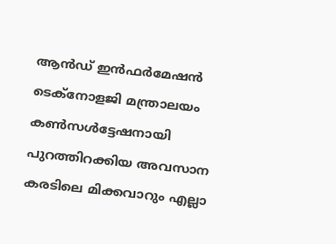ആന്‍ഡ് ഇന്‍ഫര്‍മേഷന്‍ ടെക്നോളജി മന്ത്രാലയം കണ്‍സള്‍ട്ടേഷനായി പുറത്തിറക്കിയ അവസാന കരടിലെ മിക്കവാറും എല്ലാ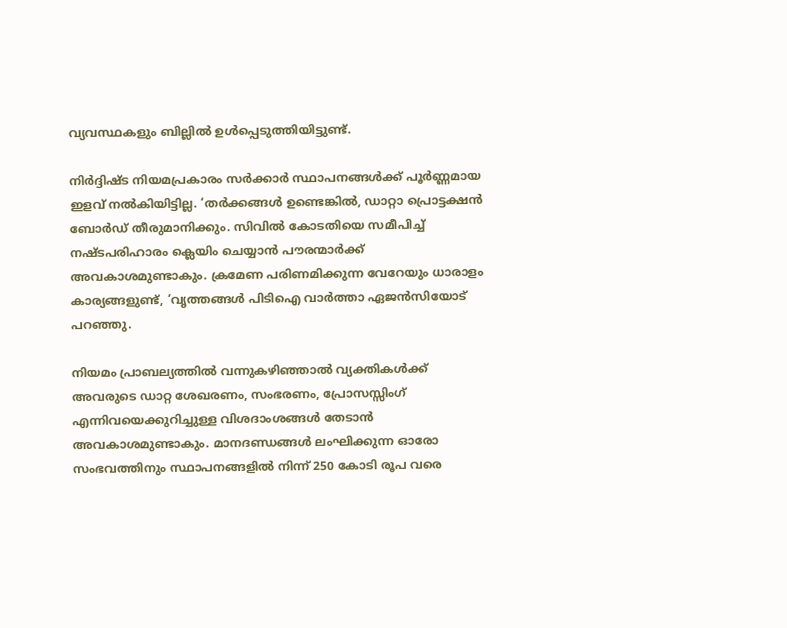വ്യവസ്ഥകളും ബില്ലില്‍ ഉള്‍പ്പെടുത്തിയിട്ടുണ്ട്.

നിര്‍ദ്ദിഷ്ട നിയമപ്രകാരം സര്‍ക്കാര്‍ സ്ഥാപനങ്ങള്‍ക്ക് പൂര്‍ണ്ണമായ ഇളവ് നല്‍കിയിട്ടില്ല. ‘തര്‍ക്കങ്ങള്‍ ഉണ്ടെങ്കില്‍, ഡാറ്റാ പ്രൊട്ടക്ഷന്‍ ബോര്‍ഡ് തീരുമാനിക്കും. സിവില്‍ കോടതിയെ സമീപിച്ച് നഷ്ടപരിഹാരം ക്ലെയിം ചെയ്യാന്‍ പൗരന്മാര്‍ക്ക് അവകാശമുണ്ടാകും. ക്രമേണ പരിണമിക്കുന്ന വേറേയും ധാരാളം കാര്യങ്ങളുണ്ട്, ‘വൃത്തങ്ങള്‍ പിടിഐ വാര്‍ത്താ ഏജന്‍സിയോട് പറഞ്ഞു.

നിയമം പ്രാബല്യത്തില്‍ വന്നുകഴിഞ്ഞാല്‍ വ്യക്തികള്‍ക്ക് അവരുടെ ഡാറ്റ ശേഖരണം, സംഭരണം, പ്രോസസ്സിംഗ് എന്നിവയെക്കുറിച്ചുള്ള വിശദാംശങ്ങള്‍ തേടാന്‍ അവകാശമുണ്ടാകും. മാനദണ്ഡങ്ങള്‍ ലംഘിക്കുന്ന ഓരോ സംഭവത്തിനും സ്ഥാപനങ്ങളില്‍ നിന്ന് 250 കോടി രൂപ വരെ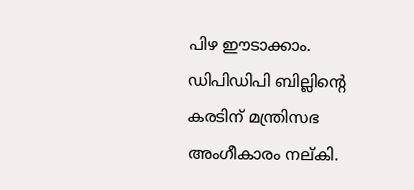പിഴ ഈടാക്കാം. ഡിപിഡിപി ബില്ലിന്റെ കരടിന് മന്ത്രിസഭ അംഗീകാരം നല്കി.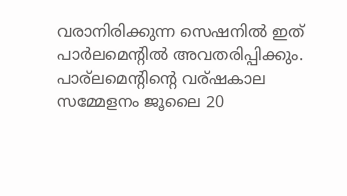വരാനിരിക്കുന്ന സെഷനില്‍ ഇത് പാര്‍ലമെന്റില്‍ അവതരിപ്പിക്കും. പാര്ലമെന്റിന്റെ വര്ഷകാല സമ്മേളനം ജൂലൈ 20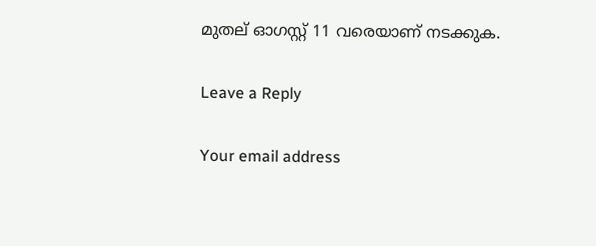മുതല് ഓഗസ്റ്റ് 11 വരെയാണ് നടക്കുക.

Leave a Reply

Your email address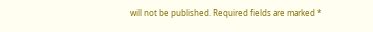will not be published. Required fields are marked *